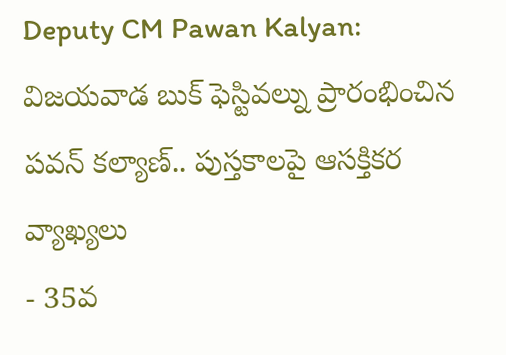Deputy CM Pawan Kalyan: విజయవాడ బుక్ ఫెస్టివల్ను ప్రారంభించిన పవన్ కల్యాణ్.. పుస్తకాలపై ఆసక్తికర వ్యాఖ్యలు
- 35వ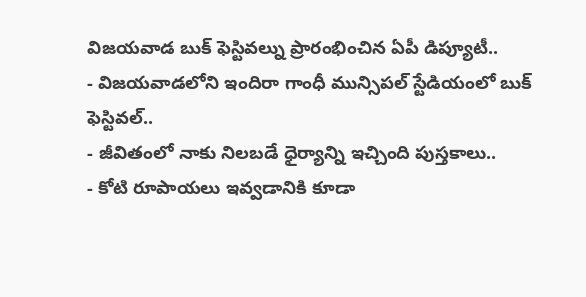విజయవాడ బుక్ ఫెస్టివల్ను ప్రారంభించిన ఏపీ డిప్యూటీ..
- విజయవాడలోని ఇందిరా గాంధీ మున్సిపల్ స్టేడియంలో బుక్ ఫెస్టివల్..
- జీవితంలో నాకు నిలబడే ధైర్యాన్ని ఇచ్చింది పుస్తకాలు..
- కోటి రూపాయలు ఇవ్వడానికి కూడా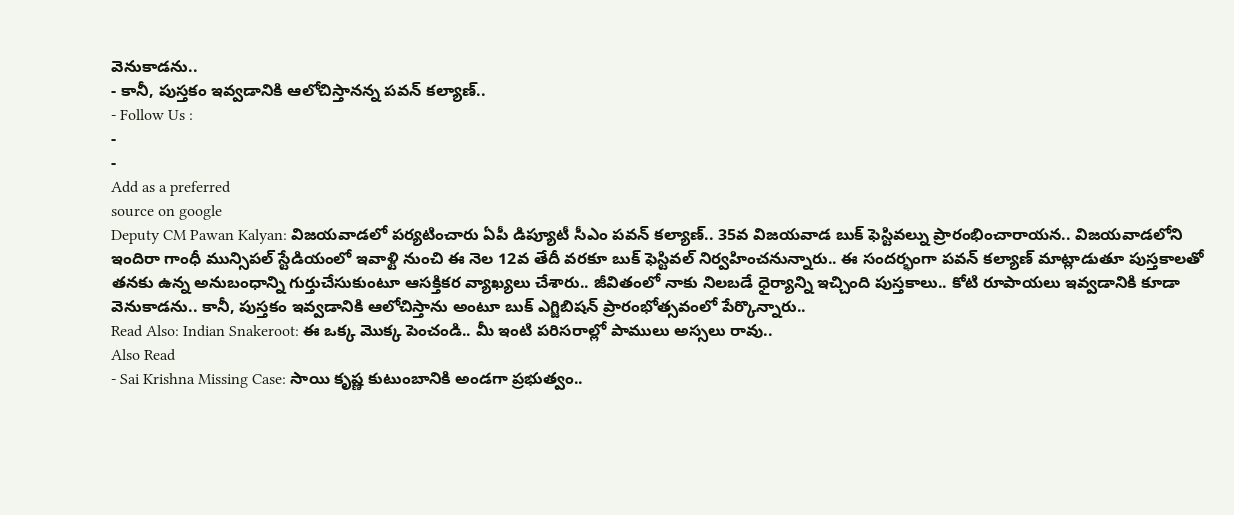వెనుకాడను..
- కానీ, పుస్తకం ఇవ్వడానికి ఆలోచిస్తానన్న పవన్ కల్యాణ్..
- Follow Us :
-
-
Add as a preferred
source on google
Deputy CM Pawan Kalyan: విజయవాడలో పర్యటించారు ఏపీ డిప్యూటీ సీఎం పవన్ కల్యాణ్.. 35వ విజయవాడ బుక్ ఫెస్టివల్ను ప్రారంభించారాయన.. విజయవాడలోని ఇందిరా గాంధీ మున్సిపల్ స్టేడియంలో ఇవాళ్టి నుంచి ఈ నెల 12వ తేదీ వరకూ బుక్ ఫెస్టివల్ నిర్వహించనున్నారు.. ఈ సందర్భంగా పవన్ కల్యాణ్ మాట్లాడుతూ పుస్తకాలతో తనకు ఉన్న అనుబంధాన్ని గుర్తుచేసుకుంటూ ఆసక్తికర వ్యాఖ్యలు చేశారు.. జీవితంలో నాకు నిలబడే ధైర్యాన్ని ఇచ్చింది పుస్తకాలు.. కోటి రూపాయలు ఇవ్వడానికి కూడా వెనుకాడను.. కానీ, పుస్తకం ఇవ్వడానికి ఆలోచిస్తాను అంటూ బుక్ ఎగ్జిబిషన్ ప్రారంభోత్సవంలో పేర్కొన్నారు..
Read Also: Indian Snakeroot: ఈ ఒక్క మొక్క పెంచండి.. మీ ఇంటి పరిసరాల్లో పాములు అస్సలు రావు..
Also Read
- Sai Krishna Missing Case: సాయి కృష్ణ కుటుంబానికి అండగా ప్రభుత్వం..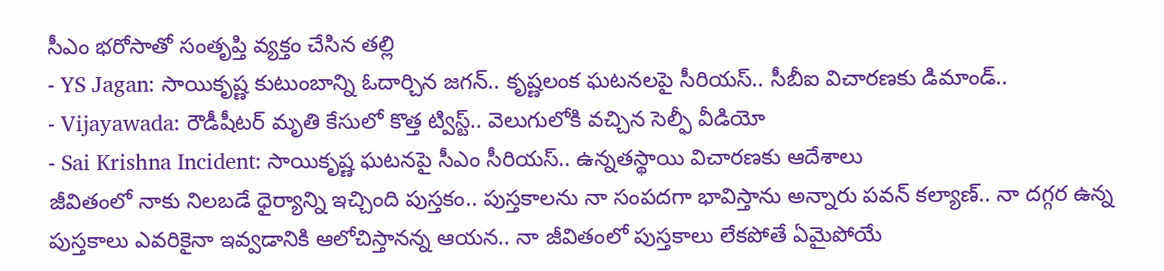సీఎం భరోసాతో సంతృప్తి వ్యక్తం చేసిన తల్లి
- YS Jagan: సాయికృష్ణ కుటుంబాన్ని ఓదార్చిన జగన్.. కృష్ణలంక ఘటనలపై సీరియస్.. సీబీఐ విచారణకు డిమాండ్..
- Vijayawada: రౌడీషీటర్ మృతి కేసులో కొత్త ట్విస్ట్.. వెలుగులోకి వచ్చిన సెల్ఫీ వీడియో
- Sai Krishna Incident: సాయికృష్ణ ఘటనపై సీఎం సీరియస్.. ఉన్నతస్థాయి విచారణకు ఆదేశాలు
జీవితంలో నాకు నిలబడే ధైర్యాన్ని ఇచ్చింది పుస్తకం.. పుస్తకాలను నా సంపదగా భావిస్తాను అన్నారు పవన్ కల్యాణ్.. నా దగ్గర ఉన్న పుస్తకాలు ఎవరికైనా ఇవ్వడానికి ఆలోచిస్తానన్న ఆయన.. నా జీవితంలో పుస్తకాలు లేకపోతే ఏమైపోయే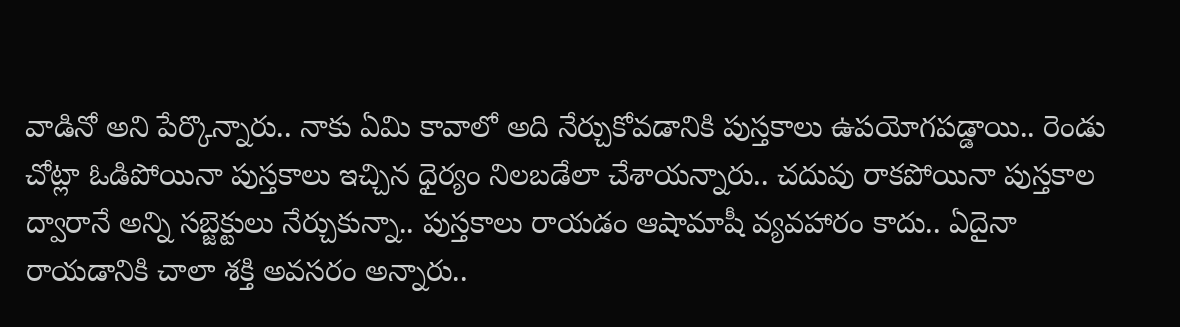వాడినో అని పేర్కొన్నారు.. నాకు ఏమి కావాలో అది నేర్చుకోవడానికి పుస్తకాలు ఉపయోగపడ్డాయి.. రెండు చోట్లా ఓడిపోయినా పుస్తకాలు ఇచ్చిన ధైర్యం నిలబడేలా చేశాయన్నారు.. చదువు రాకపోయినా పుస్తకాల ద్వారానే అన్ని సబ్జెక్టులు నేర్చుకున్నా.. పుస్తకాలు రాయడం ఆషామాషీ వ్యవహారం కాదు.. ఏదైనా రాయడానికి చాలా శక్తి అవసరం అన్నారు..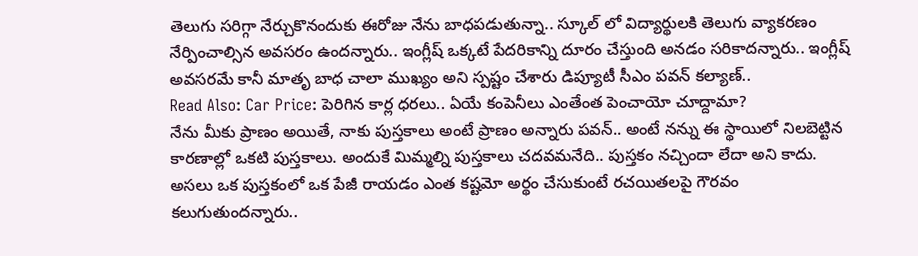తెలుగు సరిగ్గా నేర్చుకొనందుకు ఈరోజు నేను బాధపడుతున్నా.. స్కూల్ లో విద్యార్థులకి తెలుగు వ్యాకరణం నేర్పించాల్సిన అవసరం ఉందన్నారు.. ఇంగ్లీష్ ఒక్కటే పేదరికాన్ని దూరం చేస్తుంది అనడం సరికాదన్నారు.. ఇంగ్లీష్ అవసరమే కానీ మాతృ బాధ చాలా ముఖ్యం అని స్పష్టం చేశారు డిప్యూటీ సీఎం పవన్ కల్యాణ్..
Read Also: Car Price: పెరిగిన కార్ల ధరలు.. ఏయే కంపెనీలు ఎంతేంత పెంచాయో చూద్దామా?
నేను మీకు ప్రాణం అయితే, నాకు పుస్తకాలు అంటే ప్రాణం అన్నారు పవన్.. అంటే నన్ను ఈ స్థాయిలో నిలబెట్టిన కారణాల్లో ఒకటి పుస్తకాలు. అందుకే మిమ్మల్ని పుస్తకాలు చదవమనేది.. పుస్తకం నచ్చిందా లేదా అని కాదు. అసలు ఒక పుస్తకంలో ఒక పేజీ రాయడం ఎంత కష్టమో అర్థం చేసుకుంటే రచయితలపై గౌరవం కలుగుతుందన్నారు..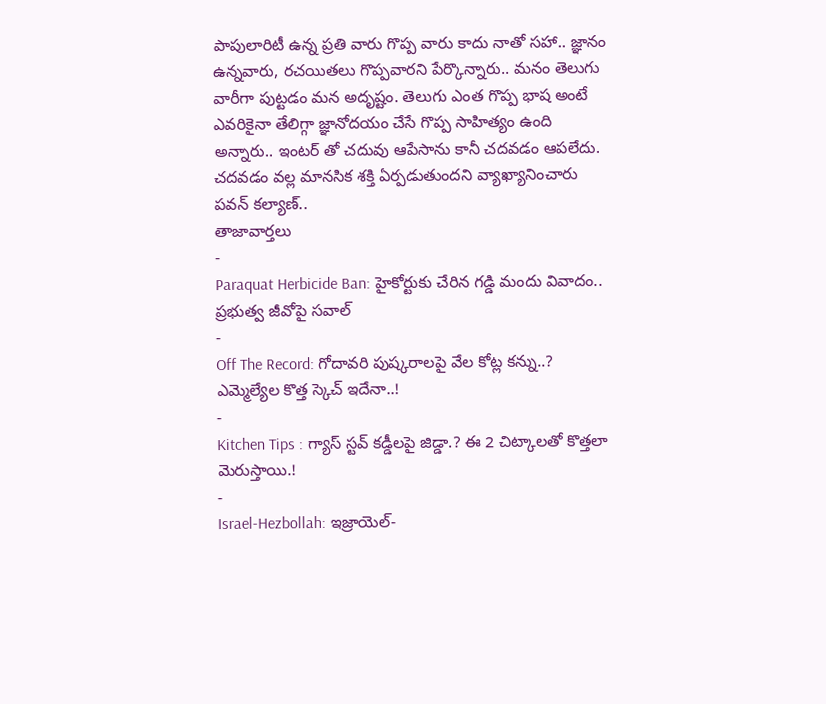పాపులారిటీ ఉన్న ప్రతి వారు గొప్ప వారు కాదు నాతో సహా.. జ్ఞానం ఉన్నవారు, రచయితలు గొప్పవారని పేర్కొన్నారు.. మనం తెలుగు వారీగా పుట్టడం మన అదృష్టం. తెలుగు ఎంత గొప్ప భాష అంటే ఎవరికైనా తేలిగ్గా జ్ఞానోదయం చేసే గొప్ప సాహిత్యం ఉంది అన్నారు.. ఇంటర్ తో చదువు ఆపేసాను కానీ చదవడం ఆపలేదు. చదవడం వల్ల మానసిక శక్తి ఏర్పడుతుందని వ్యాఖ్యానించారు పవన్ కల్యాణ్..
తాజావార్తలు
-
Paraquat Herbicide Ban: హైకోర్టుకు చేరిన గడ్డి మందు వివాదం.. ప్రభుత్వ జీవోపై సవాల్
-
Off The Record: గోదావరి పుష్కరాలపై వేల కోట్ల కన్ను..? ఎమ్మెల్యేల కొత్త స్కెచ్ ఇదేనా..!
-
Kitchen Tips : గ్యాస్ స్టవ్ కడ్డీలపై జిడ్డా.? ఈ 2 చిట్కాలతో కొత్తలా మెరుస్తాయి.!
-
Israel-Hezbollah: ఇజ్రాయెల్-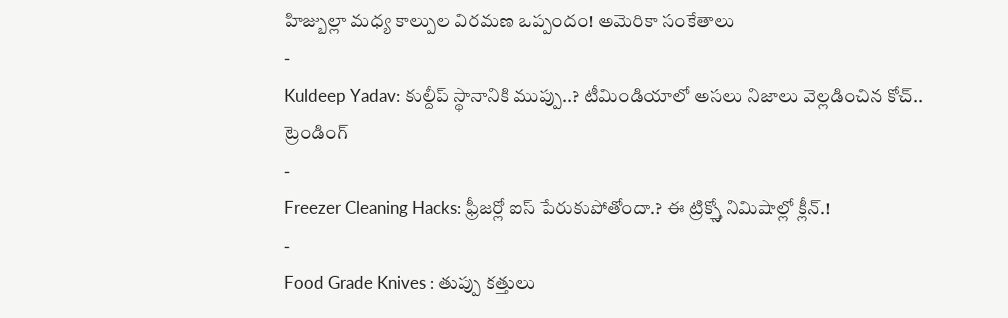హిజ్బుల్లా మధ్య కాల్పుల విరమణ ఒప్పందం! అమెరికా సంకేతాలు
-
Kuldeep Yadav: కుల్దీప్ స్థానానికి ముప్పు..? టీమిండియాలో అసలు నిజాలు వెల్లడించిన కోచ్..
ట్రెండింగ్
-
Freezer Cleaning Hacks: ఫ్రీజర్లో ఐస్ పేరుకుపోతోందా.? ఈ ట్రిక్స్తో నిమిషాల్లో క్లీన్.!
-
Food Grade Knives : తుప్పు కత్తులు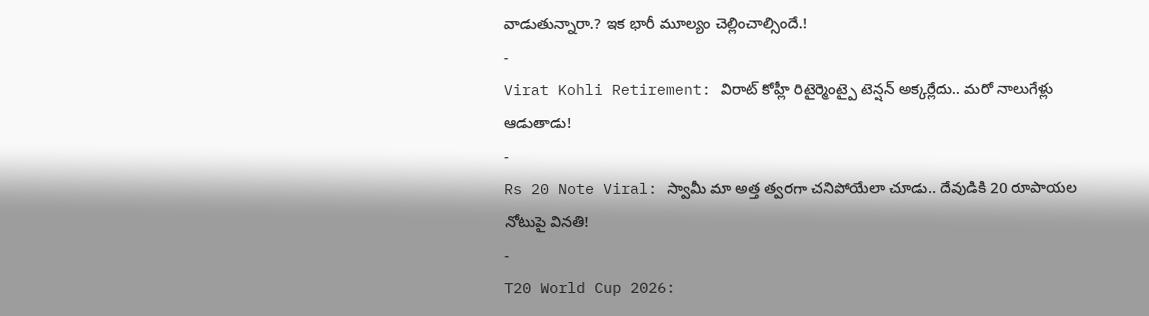వాడుతున్నారా.? ఇక భారీ మూల్యం చెల్లించాల్సిందే.!
-
Virat Kohli Retirement: విరాట్ కోహ్లీ రిటైర్మెంట్పై టెన్షన్ అక్కర్లేదు.. మరో నాలుగేళ్లు ఆడుతాడు!
-
Rs 20 Note Viral: స్వామీ మా అత్త త్వరగా చనిపోయేలా చూడు.. దేవుడికి 20 రూపాయల నోటుపై వినతి!
-
T20 World Cup 2026: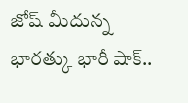జోష్ మీదున్న భారత్కు భారీ షాక్..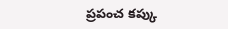ప్రపంచ కప్కు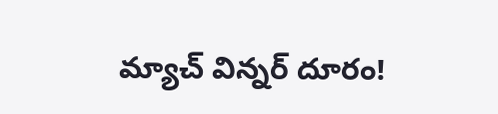మ్యాచ్ విన్నర్ దూరం!